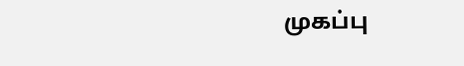முகப்பு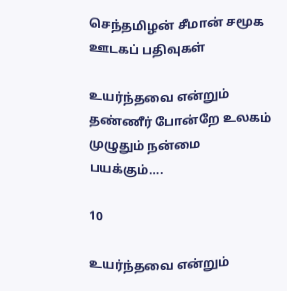செந்தமிழன் சீமான் சமூக ஊடகப் பதிவுகள்

உயர்ந்தவை என்றும் தண்ணீர் போன்றே உலகம் முழுதும் நன்மை பயக்கும்….

10

உயர்ந்தவை என்றும்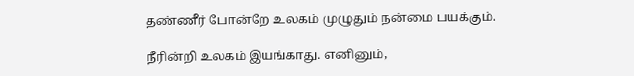தண்ணீர் போன்றே உலகம் முழுதும் நன்மை பயக்கும்.

நீரின்றி உலகம் இயங்காது. எனினும்,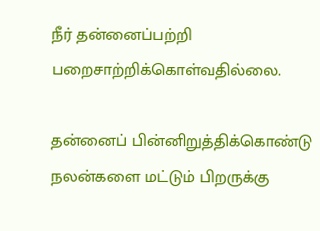நீர் தன்னைப்பற்றி பறைசாற்றிக்கொள்வதில்லை.

தன்னைப் பின்னிறுத்திக்கொண்டு நலன்களை மட்டும் பிறருக்கு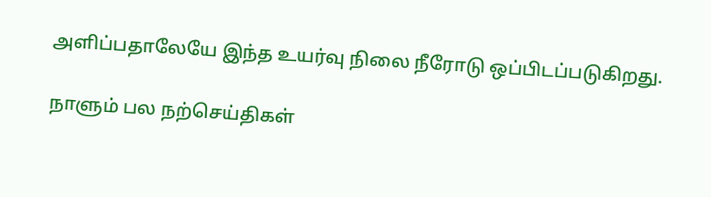அளிப்பதாலேயே இந்த உயர்வு நிலை நீரோடு ஒப்பிடப்படுகிறது.

நாளும் பல நற்செய்திகள்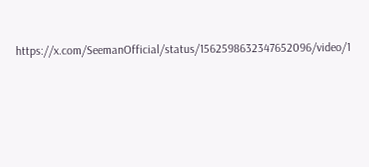https://x.com/SeemanOfficial/status/1562598632347652096/video/1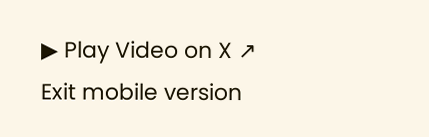▶ Play Video on X ↗
Exit mobile version